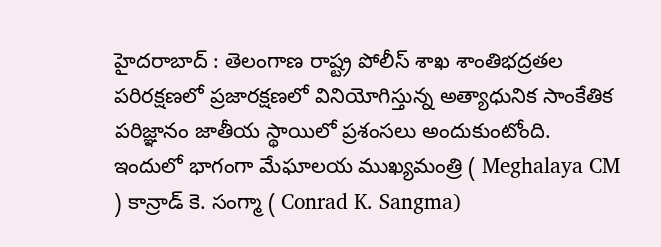హైదరాబాద్ : తెలంగాణ రాష్ట్ర పోలీస్ శాఖ శాంతిభద్రతల పరిరక్షణలో ప్రజారక్షణలో వినియోగిస్తున్న అత్యాధునిక సాంకేతిక పరిజ్ఞానం జాతీయ స్థాయిలో ప్రశంసలు అందుకుంటోంది. ఇందులో భాగంగా మేఘాలయ ముఖ్యమంత్రి ( Meghalaya CM ) కాన్రాడ్ కె. సంగ్మా ( Conrad K. Sangma)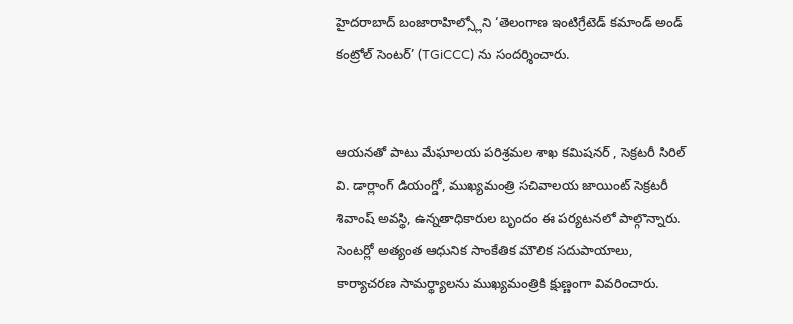హైదరాబాద్ బంజారాహిల్స్లోని ‘తెలంగాణ ఇంటిగ్రేటెడ్ కమాండ్ అండ్ కంట్రోల్ సెంటర్’ (TGiCCC) ను సందర్శించారు.


ఆయనతో పాటు మేఘాలయ పరిశ్రమల శాఖ కమిషనర్ , సెక్రటరీ సిరిల్ వి. డార్లాంగ్ డియంగ్డో, ముఖ్యమంత్రి సచివాలయ జాయింట్ సెక్రటరీ శివాంష్ అవస్థి, ఉన్నతాధికారుల బృందం ఈ పర్యటనలో పాల్గొన్నారు. సెంటర్లో అత్యంత ఆధునిక సాంకేతిక మౌలిక సదుపాయాలు, కార్యాచరణ సామర్థ్యాలను ముఖ్యమంత్రికి క్షుణ్ణంగా వివరించారు.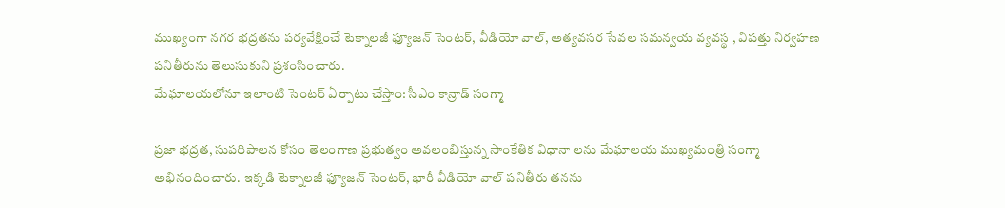ముఖ్యంగా నగర భద్రతను పర్యవేక్షించే టెక్నాలజీ ఫ్యూజన్ సెంటర్, వీడియో వాల్, అత్యవసర సేవల సమన్వయ వ్యవస్థ , విపత్తు నిర్వహణ పనితీరును తెలుసుకుని ప్రశంసించారు.
మేఘాలయలోనూ ఇలాంటి సెంటర్ ఏర్పాటు చేస్తాం: సీఎం కాన్రాడ్ సంగ్మా

ప్రజా భద్రత, సుపరిపాలన కోసం తెలంగాణ ప్రభుత్వం అవలంబిస్తున్న సాంకేతిక విధానా లను మేఘాలయ ముఖ్యమంత్రి సంగ్మా అభినందించారు. ఇక్కడి టెక్నాలజీ ఫ్యూజన్ సెంటర్, భారీ వీడియో వాల్ పనితీరు తనను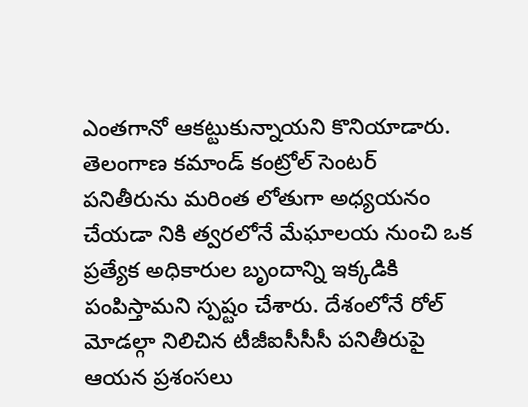ఎంతగానో ఆకట్టుకున్నాయని కొనియాడారు.
తెలంగాణ కమాండ్ కంట్రోల్ సెంటర్ పనితీరును మరింత లోతుగా అధ్యయనం చేయడా నికి త్వరలోనే మేఘాలయ నుంచి ఒక ప్రత్యేక అధికారుల బృందాన్ని ఇక్కడికి పంపిస్తామని స్పష్టం చేశారు. దేశంలోనే రోల్ మోడల్గా నిలిచిన టీజీఐసీసీసీ పనితీరుపై ఆయన ప్రశంసలు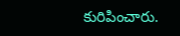కురిపించారు.